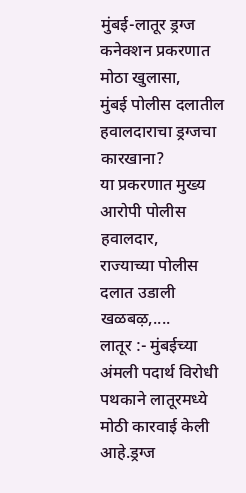मुंबई-लातूर ड्रग्ज कनेक्शन प्रकरणात मोठा खुलासा,
मुंबई पोलीस दलातील हवालदाराचा ड्रग्जचा कारखाना?
या प्रकरणात मुख्य आरोपी पोलीस हवालदार,
राज्याच्या पोलीस दलात उडाली खळबऴ,....
लातूर :- मुंबईच्या अंमली पदार्थ विरोधी पथकाने लातूरमध्ये मोठी कारवाई केली आहे.ड्रग्ज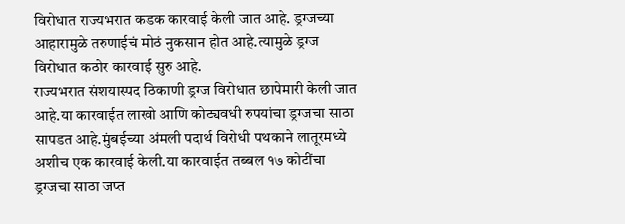विरोधात राज्यभरात कडक कारवाई केली जात आहे. ड्रग्जच्या आहारामुळे तरुणाईचं मोठं नुकसान होत आहे.त्यामुळे ड्रग्ज विरोधात कठोर कारवाई सुरु आहे.
राज्यभरात संशयास्पद ठिकाणी ड्रग्ज विरोधात छापेमारी केली जात आहे.या कारवाईत लाखो आणि कोट्यवधी रुपयांचा ड्रग्जचा साठा सापडत आहे.मुंबईच्या अंमली पदार्थ विरोधी पथकाने लातूरमध्ये अशीच एक कारवाई केली.या कारवाईत तब्बल १७ कोटींचा ड्रग्जचा साठा जप्त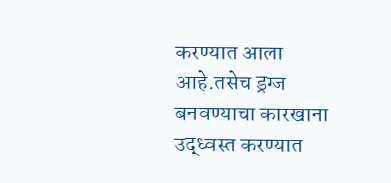करण्यात आला आहे.तसेच ड्रग्ज बनवण्याचा कारखाना उद्ध्वस्त करण्यात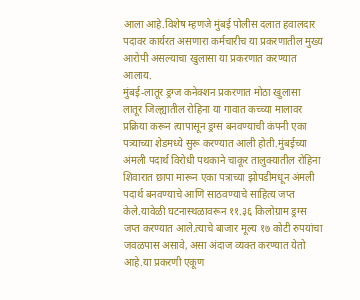आला आहे.विशेष म्हणजे मुंबई पोलीस दलात हवालदार पदावर कार्यरत असणारा कर्मचारीच या प्रकरणातील मुख्य आरोपी असल्याचा खुलासा या प्रकरणात करण्यात आलाय.
मुंबई-लातूर ड्रग्ज कनेक्शन प्रकरणात मोठा खुलासा
लातूर जिल्ह्यातील रोहिना या गावात कच्च्या मालावर प्रक्रिया करून त्यापासून ड्रग्स बनवण्याची कंपनी एका पत्र्याच्या शेडमध्ये सुरू करण्यात आली होती.मुंबईच्या अंमली पदार्थ विरोधी पथकाने चाकूर तालुक्यातील रोहिना शिवारात छापा मारून एका पत्राच्या झोपडीमधून अंमली पदार्थ बनवण्याचे आणि साठवण्याचे साहित्य जप्त केले.यावेळी घटनास्थळावरून ११.३६ किलोग्राम ड्रग्स जप्त करण्यात आले.त्याचे बाजार मूल्य १७ कोटी रुपयांचा जवळपास असावे, असा अंदाज व्यक्त करण्यात येतो आहे.या प्रकरणी एकूण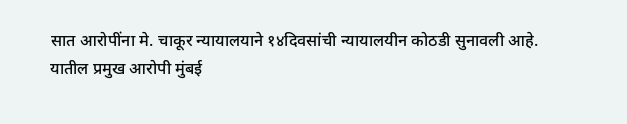सात आरोपींना मे. चाकूर न्यायालयाने १४दिवसांची न्यायालयीन कोठडी सुनावली आहे.
यातील प्रमुख आरोपी मुंबई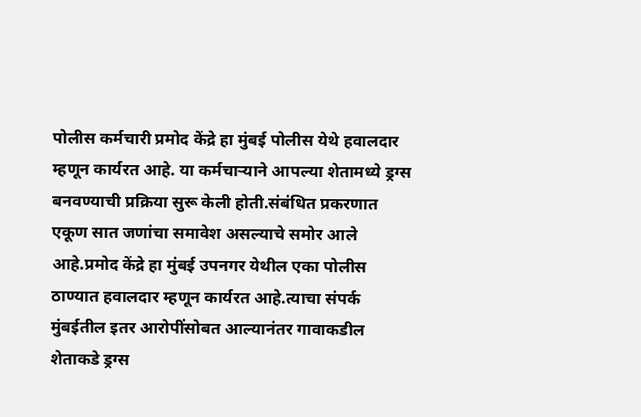पोलीस कर्मचारी प्रमोद केंद्रे हा मुंबई पोलीस येथे हवालदार म्हणून कार्यरत आहे. या कर्मचाऱ्याने आपल्या शेतामध्ये ड्रग्स बनवण्याची प्रक्रिया सुरू केली होती.संबंधित प्रकरणात एकूण सात जणांचा समावेश असल्याचे समोर आले आहे.प्रमोद केंद्रे हा मुंबई उपनगर येथील एका पोलीस ठाण्यात हवालदार म्हणून कार्यरत आहे.त्याचा संपर्क मुंबईतील इतर आरोपींसोबत आल्यानंतर गावाकडील शेताकडे ड्रग्स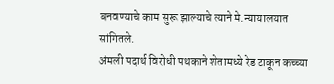बनवण्याचे काम सुरू झाल्याचे त्याने मे.न्यायालयात सांगितले.
अंमली पदार्थ विरोधी पथकाने शेतामध्ये रेड टाकून कच्च्या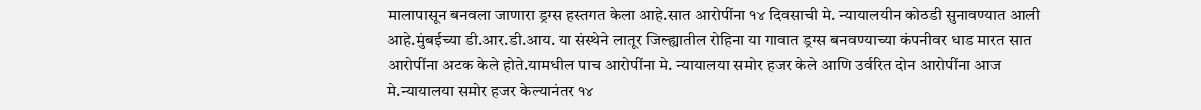मालापासून बनवला जाणारा ड्रग्स हस्तगत केला आहे.सात आरोपींना १४ दिवसाची मे. न्यायालयीन कोठडी सुनावण्यात आली आहे.मुंबईच्या डी.आर.डी.आय. या संस्थेने लातूर जिल्ह्यातील रोहिना या गावात ड्रग्स बनवण्याच्या कंपनीवर धाड मारत सात आरोपींना अटक केले होते.यामधील पाच आरोपींना मे. न्यायालया समोर हजर केले आणि उर्वरित दोन आरोपींना आज मे.न्यायालया समोर हजर केल्यानंतर १४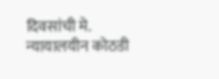दिवसांची मे. न्यायालयीन कोठडी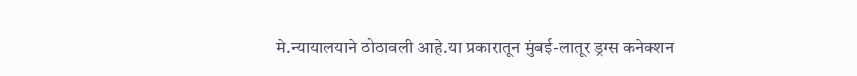मे.न्यायालयाने ठोठावली आहे.या प्रकारातून मुंबई-लातूर ड्रग्स कनेक्शन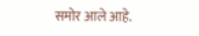समोर आले आहे.